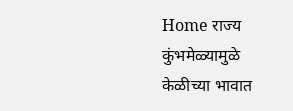Home राज्य कुंभमेळ्यामुळे केळीच्या भावात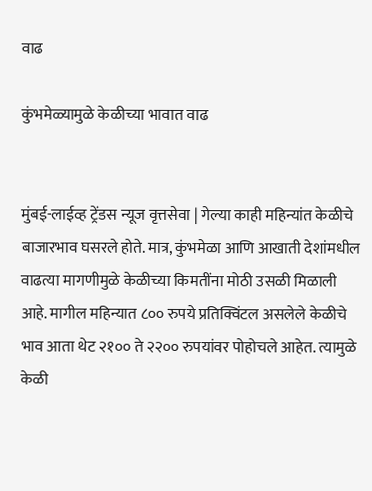वाढ

कुंभमेळ्यामुळे केळीच्या भावात वाढ


मुंबई-लाईव्ह ट्रेंडस न्यूज वृत्तसेवा | गेल्या काही महिन्यांत केळीचे बाजारभाव घसरले होते. मात्र, कुंभमेळा आणि आखाती देशांमधील वाढत्या मागणीमुळे केळीच्या किमतींना मोठी उसळी मिळाली आहे. मागील महिन्यात ८०० रुपये प्रतिक्विंटल असलेले केळीचे भाव आता थेट २१०० ते २२०० रुपयांवर पोहोचले आहेत. त्यामुळे केळी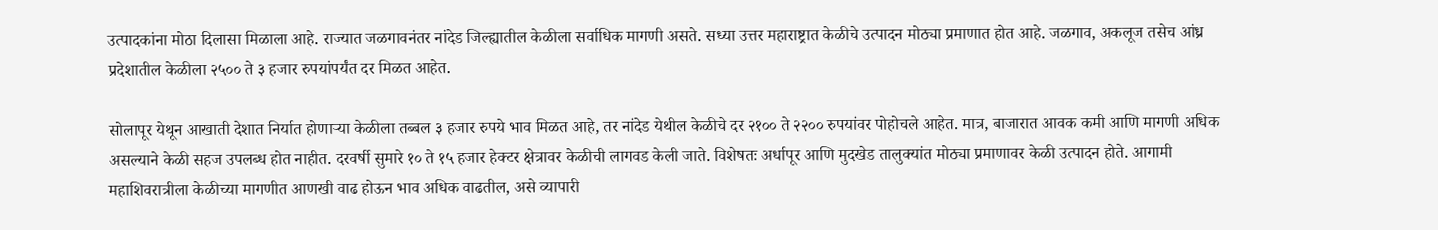उत्पादकांना मोठा दिलासा मिळाला आहे. राज्यात जळगावनंतर नांदेड जिल्ह्यातील केळीला सर्वाधिक मागणी असते. सध्या उत्तर महाराष्ट्रात केळीचे उत्पादन मोठ्या प्रमाणात होत आहे. जळगाव, अकलूज तसेच आंध्र प्रदेशातील केळीला २५०० ते ३ हजार रुपयांपर्यंत दर मिळत आहेत.

सोलापूर येथून आखाती देशात निर्यात होणाऱ्या केळीला तब्बल ३ हजार रुपये भाव मिळत आहे, तर नांदेड येथील केळीचे दर २१०० ते २२०० रुपयांवर पोहोचले आहेत. मात्र, बाजारात आवक कमी आणि मागणी अधिक असल्याने केळी सहज उपलब्ध होत नाहीत. दरवर्षी सुमारे १० ते १५ हजार हेक्टर क्षेत्रावर केळीची लागवड केली जाते. विशेषतः अर्धापूर आणि मुदखेड तालुक्यांत मोठ्या प्रमाणावर केळी उत्पादन होते. आगामी महाशिवरात्रीला केळीच्या मागणीत आणखी वाढ होऊन भाव अधिक वाढतील, असे व्यापारी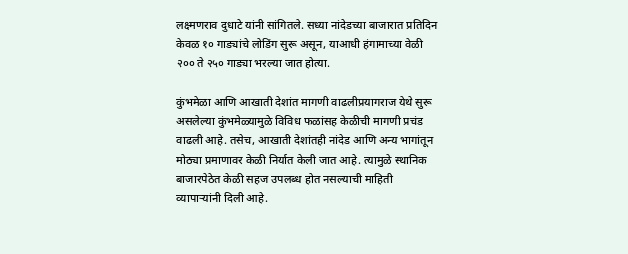लक्ष्मणराव दुधाटे यांनी सांगितले. सध्या नांदेडच्या बाजारात प्रतिदिन केवळ १० गाड्यांचे लोडिंग सुरू असून, याआधी हंगामाच्या वेळी २०० ते २५० गाड्या भरल्या जात होत्या.

कुंभमेळा आणि आखाती देशांत मागणी वाढलीप्रयागराज येथे सुरू असलेल्या कुंभमेळ्यामुळे विविध फळांसह केळीची मागणी प्रचंड वाढली आहे. तसेच, आखाती देशांतही नांदेड आणि अन्य भागांतून मोठ्या प्रमाणावर केळी निर्यात केली जात आहे. त्यामुळे स्थानिक बाजारपेठेत केळी सहज उपलब्ध होत नसल्याची माहिती व्यापाऱ्यांनी दिली आहे.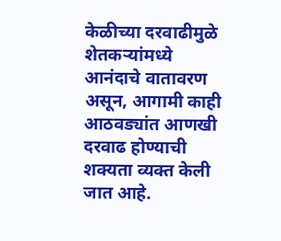केळीच्या दरवाढीमुळे शेतकऱ्यांमध्ये आनंदाचे वातावरण असून, आगामी काही आठवड्यांत आणखी दरवाढ होण्याची शक्यता व्यक्त केली जात आहे.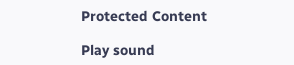Protected Content

Play sound